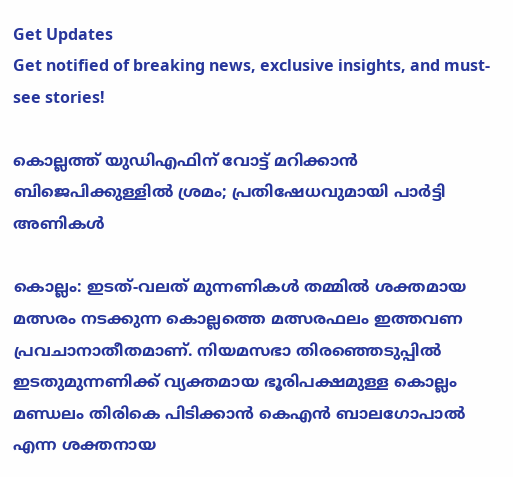Get Updates
Get notified of breaking news, exclusive insights, and must-see stories!

കൊല്ലത്ത് യുഡിഎഫിന് വോട്ട് മറിക്കാന്‍ ബിജെപിക്കുള്ളില്‍ ശ്രമം; പ്രതിഷേധവുമായി പാര്‍ട്ടി അണികള്‍

കൊല്ലം: ഇടത്-വലത് മുന്നണികള്‍ തമ്മില്‍ ശക്തമായ മത്സരം നടക്കുന്ന കൊല്ലത്തെ മത്സരഫലം ഇത്തവണ പ്രവചാനാതീതമാണ്. നിയമസഭാ തിരഞ്ഞെടുപ്പില്‍ ഇടതുമുന്നണിക്ക് വ്യക്തമായ ഭൂരിപക്ഷമുള്ള കൊല്ലം മണ്ഡലം തിരികെ പിടിക്കാന്‍ കെഎന്‍ ബാലഗോപാല്‍ എന്ന ശക്തനായ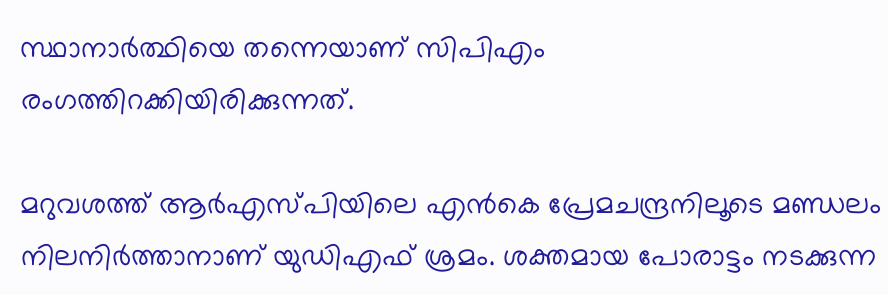സ്ഥാനാര്‍ത്ഥിയെ തന്നെയാണ് സിപിഎം രംഗത്തിറക്കിയിരിക്കുന്നത്.

മറുവശത്ത് ആര്‍എസ്പിയിലെ എന്‍കെ പ്രേമചന്ദ്രനിലൂടെ മണ്ഡലം നിലനിര്‍ത്താനാണ് യുഡിഎഫ് ശ്രമം. ശക്തമായ പോരാട്ടം നടക്കുന്ന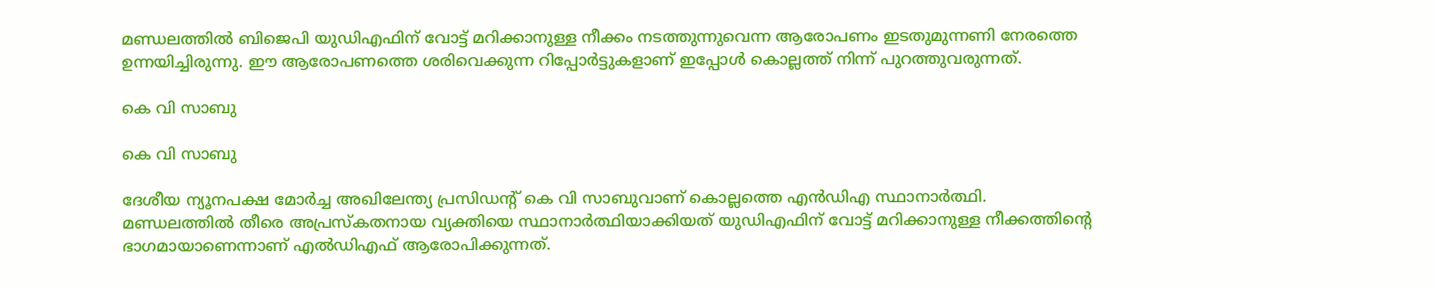മണ്ഡലത്തില്‍ ബിജെപി യുഡിഎഫിന് വോട്ട് മറിക്കാനുള്ള നീക്കം നടത്തുന്നുവെന്ന ആരോപണം ഇടതുമുന്നണി നേരത്തെ ഉന്നയിച്ചിരുന്നു. ഈ ആരോപണത്തെ ശരിവെക്കുന്ന റിപ്പോര്‍‍ട്ടുകളാണ് ഇപ്പോള്‍ കൊല്ലത്ത് നിന്ന് പുറത്തുവരുന്നത്.

കെ വി സാബു

കെ വി സാബു

ദേശീയ ന്യൂനപക്ഷ മോര്‍ച്ച അഖിലേന്ത്യ പ്രസിഡന്റ് കെ വി സാബുവാണ് കൊല്ലത്തെ എന്‍ഡിഎ സ്ഥാനാര്‍ത്ഥി. മണ്ഡലത്തില്‍ തീരെ അപ്രസ്കതനായ വ്യക്തിയെ സ്ഥാനാര്‍‍ത്ഥിയാക്കിയത് യുഡിഎഫിന് വോട്ട് മറിക്കാനുള്ള നീക്കത്തിന്‍റെ ഭാഗമായാണെന്നാണ് എല്‍ഡിഎഫ് ആരോപിക്കുന്നത്.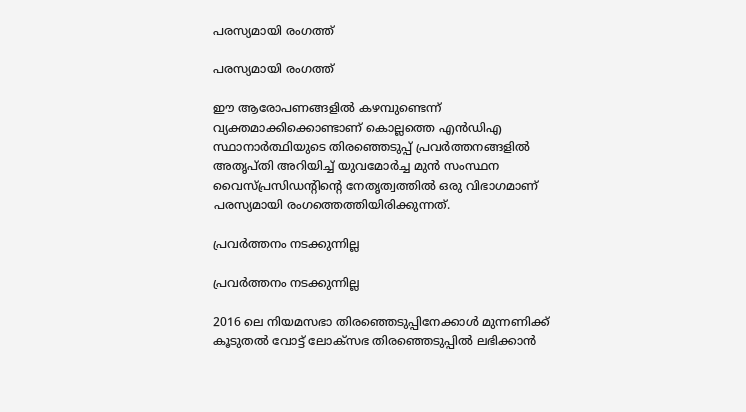പരസ്യമായി രംഗത്ത്

പരസ്യമായി രംഗത്ത്

ഈ ആരോപണങ്ങളില്‍ കഴമ്പുണ്ടെന്ന് വ്യക്തമാക്കിക്കൊണ്ടാണ് കൊല്ലത്തെ എന്‍ഡിഎ സ്ഥാനാര്‍ത്ഥിയുടെ തിരഞ്ഞെടുപ്പ് പ്രവര്‍ത്തനങ്ങളില്‍ അതൃപ്തി അറിയിച്ച് യുവമോര്‍ച്ച മുന്‍ സംസ്ഥന വൈസ്പ്രസിഡന്റിന്റെ നേതൃത്വത്തില്‍ ഒരു വിഭാഗമാണ് പരസ്യമായി രംഗത്തെത്തിയിരിക്കുന്നത്.

പ്രവര്‍ത്തനം നടക്കുന്നില്ല

പ്രവര്‍ത്തനം നടക്കുന്നില്ല

2016 ലെ നിയമസഭാ തിരഞ്ഞെടുപ്പിനേക്കാള്‍ മുന്നണിക്ക് കൂടുതല്‍ വോട്ട് ലോക്സഭ തിരഞ്ഞെടുപ്പില്‍ ലഭിക്കാന്‍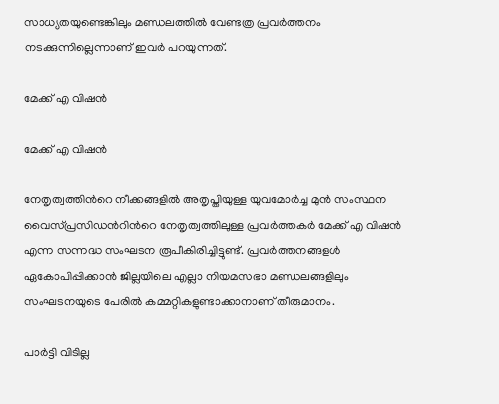സാധ്യതയുണ്ടെങ്കിലും മണ്ഡലത്തില്‍ വേണ്ടത്ര പ്രവര്‍ത്തനം നടക്കുന്നില്ലെന്നാണ് ഇവര്‍ പറയുന്നത്.

മേക്ക് എ വിഷന്‍

മേക്ക് എ വിഷന്‍

നേതൃത്വത്തിന്‍റെ നീക്കങ്ങളില്‍ അതൃപ്തിയുള്ള യുവമോര്‍ച്ച മുന്‍ സംസ്ഥന വൈസ്പ്രസിഡന്‍റിന്‍റെ നേതൃത്വത്തിലുള്ള പ്രവര്‍ത്തകര്‍ മേക്ക് എ വിഷന്‍ എന്ന സന്നദ്ധ സംഘടന രൂപീകിരിച്ചിട്ടുണ്ട്. പ്രവര്‍ത്തനങ്ങളള്‍ ഏകോപിപ്പിക്കാന്‍ ജില്ലയിലെ എല്ലാ നിയമസഭാ മണ്ഡലങ്ങളിലും സംഘടനയുടെ പേരില്‍ കമ്മറ്റികളുണ്ടാക്കാനാണ് തീരുമാനം.

പാര്‍ട്ടി വിടില്ല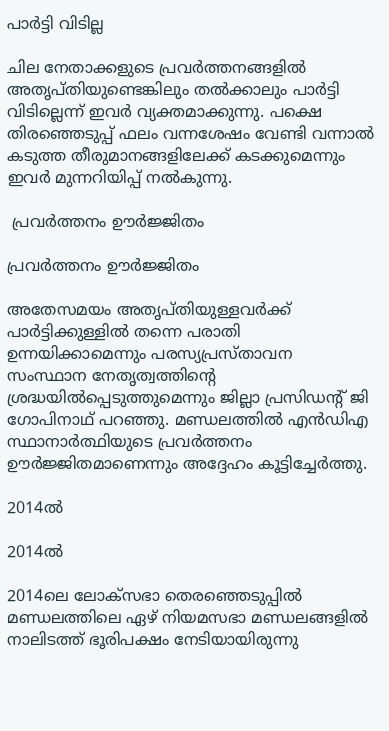പാര്‍ട്ടി വിടില്ല

ചില നേതാക്കളുടെ പ്രവര്‍‍ത്തനങ്ങളില്‍ അതൃപ്തിയുണ്ടെങ്കിലും തല്‍ക്കാലും പാര്‍ട്ടി വിടില്ലെന്ന് ഇവര്‍ വ്യക്തമാക്കുന്നു. പക്ഷെ തിരഞ്ഞെടുപ്പ് ഫലം വന്നശേഷം വേണ്ടി വന്നാല്‍ കടുത്ത തീരുമാനങ്ങളിലേക്ക് കടക്കുമെന്നും ഇവര്‍ മുന്നറിയിപ്പ് നല്‍കുന്നു.

 പ്രവര്‍ത്തനം ഊര്‍ജ്ജിതം

പ്രവര്‍ത്തനം ഊര്‍ജ്ജിതം

അതേസമയം അതൃപ്തിയുള്ളവര്‍ക്ക് പാര്‍ട്ടിക്കുള്ളില്‍ തന്നെ പരാതി ഉന്നയിക്കാമെന്നും പരസ്യപ്രസ്താവന സംസ്ഥാന നേതൃത്വത്തിന്റെ ശ്രദ്ധയില്‍പ്പെടുത്തുമെന്നും ജില്ലാ പ്രസിഡന്റ് ജി ഗോപിനാഥ് പറഞ്ഞു. മണ്ഡലത്തില്‍ എന്‍ഡിഎ സ്ഥാനാര്‍ത്ഥിയുടെ പ്രവര്‍ത്തനം ഊര്‍ജ്ജിതമാണെന്നും അദ്ദേഹം കൂട്ടിച്ചേര്‍ത്തു.

2014ല്‍

2014ല്‍

2014ലെ ലോക്‌സഭാ തെരഞ്ഞെടുപ്പില്‍ മണ്ഡലത്തിലെ ഏഴ് നിയമസഭാ മണ്ഡലങ്ങളില്‍ നാലിടത്ത് ഭൂരിപക്ഷം നേടിയായിരുന്നു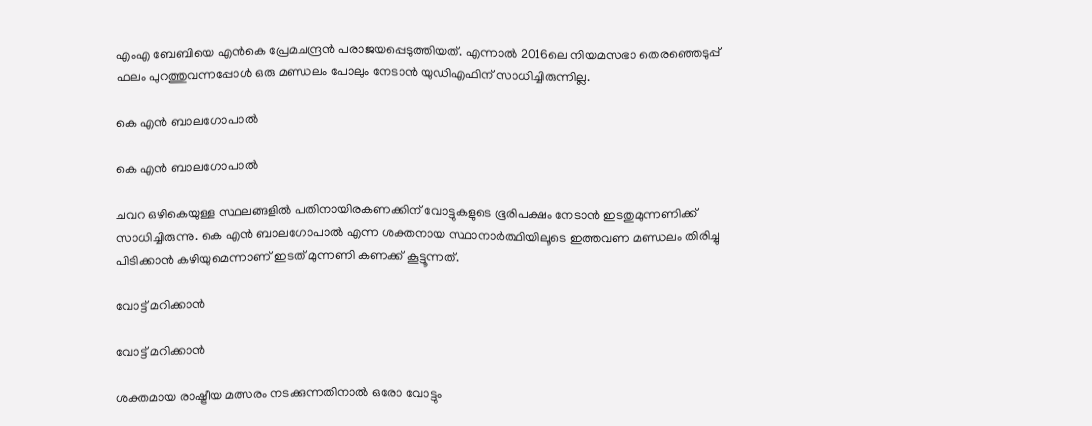എംഎ ബേബിയെ എന്‍കെ പ്രേമചന്ദ്രന്‍ പരാജയപ്പെടുത്തിയത്. എന്നാല്‍ 2016ലെ നിയമസഭാ തെരഞ്ഞെടുപ്പ് ഫലം പുറത്തുവന്നപ്പോള്‍ ഒരു മണ്ഡലം പോലും നേടാന്‍ യുഡിഎഫിന് സാധിച്ചിരുന്നില്ല.

കെ എന്‍ ബാലഗോപാല്‍

കെ എന്‍ ബാലഗോപാല്‍

ചവറ ഒഴികെയുള്ള സ്ഥലങ്ങളില്‍ പതിനായിരകണക്കിന് വോട്ടുകളുടെ ഭൂരിപക്ഷം നേടാന്‍ ഇടതുമുന്നണിക്ക് സാധിച്ചിരുന്നു. കെ എന്‍ ബാലഗോപാല്‍ എന്ന ശക്തനായ സ്ഥാനാര്‍ത്ഥിയിലൂടെ ഇത്തവണ മണ്ഡലം തിരിച്ചു പിടിക്കാന്‍ കഴിയുമെന്നാണ് ഇടത് മുന്നണി കണക്ക് കൂട്ടൂന്നത്.

വോട്ട് മറിക്കാന്‍

വോട്ട് മറിക്കാന്‍

ശക്തമായ രാഷ്ട്രീയ മത്സരം നടക്കുന്നതിനാല്‍ ഒരോ വോട്ടും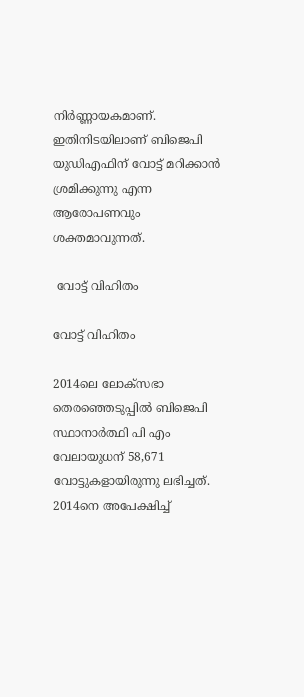നിര്‍ണ്ണായകമാണ്. ഇതിനിടയിലാണ് ബിജെപി യുഡിഎഫിന് വോട്ട് മറിക്കാന്‍ ശ്രമിക്കുന്നു എന്ന ആരോപണവും ശക്തമാവുന്നത്.

 വോട്ട് വിഹിതം

വോട്ട് വിഹിതം

2014ലെ ലോക്‌സഭാ തെരഞ്ഞെടുപ്പില്‍ ബിജെപി സ്ഥാനാര്‍ത്ഥി പി എം വേലായുധന് 58,671 വോട്ടുകളായിരുന്നു ലഭിച്ചത്. 2014നെ അപേക്ഷിച്ച്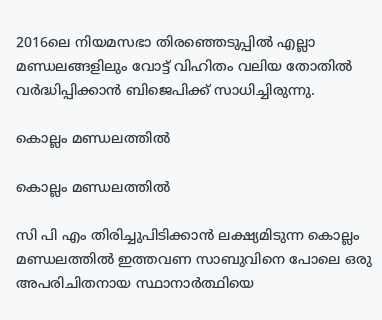2016ലെ നിയമസഭാ തിരഞ്ഞെടുപ്പില്‍ എല്ലാ മണ്ഡലങ്ങളിലും വോട്ട് വിഹിതം വലിയ തോതില്‍ വര്‍ദ്ധിപ്പിക്കാന്‍ ബിജെപിക്ക് സാധിച്ചിരുന്നു.

കൊല്ലം മണ്ഡലത്തില്‍

കൊല്ലം മണ്ഡലത്തില്‍

സി പി എം തിരിച്ചുപിടിക്കാന്‍ ലക്ഷ്യമിടുന്ന കൊല്ലം മണ്ഡലത്തില്‍ ഇത്തവണ സാബുവിനെ പോലെ ഒരു അപരിചിതനായ സ്ഥാനാര്‍ത്ഥിയെ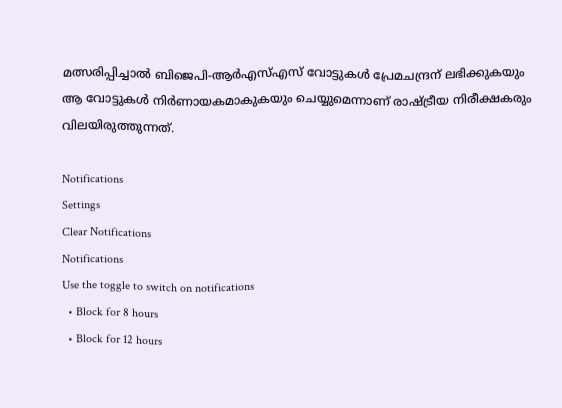മത്സരിപ്പിച്ചാല്‍ ബിജെപി-ആര്‍എസ്എസ് വോട്ടുകള്‍ പ്രേമചന്ദ്രന് ലഭിക്കുകയും ആ വോട്ടുകള്‍ നിര്‍ണായകമാകുകയും ചെയ്യുമെന്നാണ് രാഷ്ട്രീയ നിരീക്ഷകരും വിലയിരുത്തുന്നത്.

Notifications
Settings
Clear Notifications
Notifications
Use the toggle to switch on notifications
  • Block for 8 hours
  • Block for 12 hours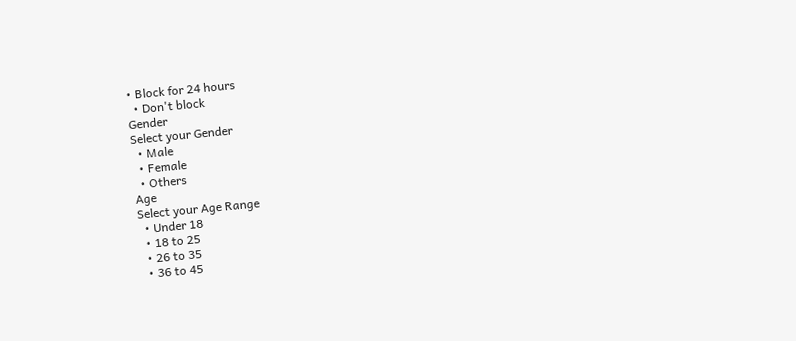• Block for 24 hours
  • Don't block
Gender
Select your Gender
  • Male
  • Female
  • Others
Age
Select your Age Range
  • Under 18
  • 18 to 25
  • 26 to 35
  • 36 to 45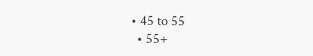• 45 to 55
  • 55+